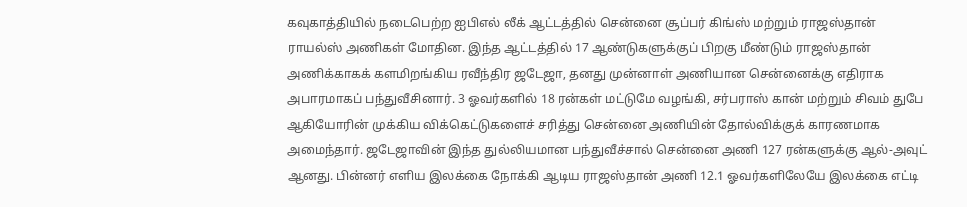கவுகாத்தியில் நடைபெற்ற ஐபிஎல் லீக் ஆட்டத்தில் சென்னை சூப்பர் கிங்ஸ் மற்றும் ராஜஸ்தான் ராயல்ஸ் அணிகள் மோதின. இந்த ஆட்டத்தில் 17 ஆண்டுகளுக்குப் பிறகு மீண்டும் ராஜஸ்தான் அணிக்காகக் களமிறங்கிய ரவீந்திர ஜடேஜா, தனது முன்னாள் அணியான சென்னைக்கு எதிராக அபாரமாகப் பந்துவீசினார். 3 ஓவர்களில் 18 ரன்கள் மட்டுமே வழங்கி, சர்பராஸ் கான் மற்றும் சிவம் துபே ஆகியோரின் முக்கிய விக்கெட்டுகளைச் சரித்து சென்னை அணியின் தோல்விக்குக் காரணமாக அமைந்தார். ஜடேஜாவின் இந்த துல்லியமான பந்துவீச்சால் சென்னை அணி 127 ரன்களுக்கு ஆல்-அவுட் ஆனது. பின்னர் எளிய இலக்கை நோக்கி ஆடிய ராஜஸ்தான் அணி 12.1 ஓவர்களிலேயே இலக்கை எட்டி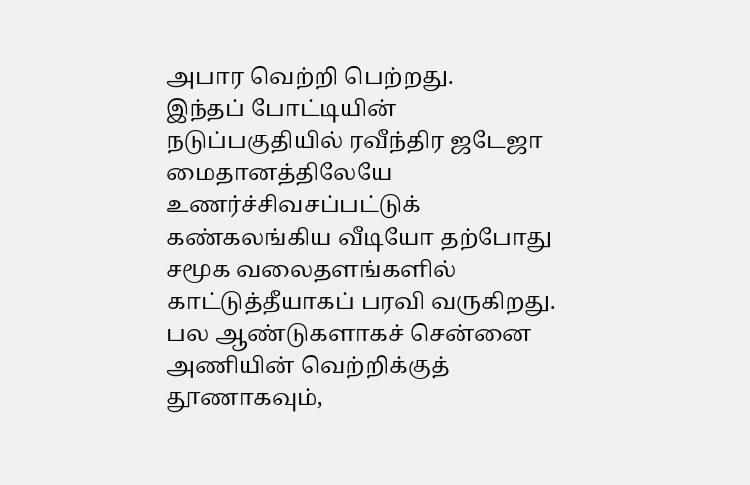அபார வெற்றி பெற்றது.
இந்தப் போட்டியின் நடுப்பகுதியில் ரவீந்திர ஜடேஜா மைதானத்திலேயே உணர்ச்சிவசப்பட்டுக் கண்கலங்கிய வீடியோ தற்போது சமூக வலைதளங்களில் காட்டுத்தீயாகப் பரவி வருகிறது. பல ஆண்டுகளாகச் சென்னை அணியின் வெற்றிக்குத் தூணாகவும்,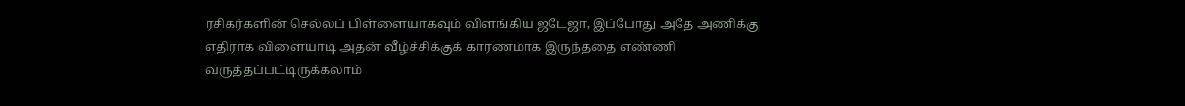ரசிகர்களின் செல்லப் பிள்ளையாகவும் விளங்கிய ஜடேஜா, இப்போது அதே அணிக்கு எதிராக விளையாடி அதன் வீழ்ச்சிக்குக் காரணமாக இருந்ததை எண்ணி வருத்தப்பட்டிருக்கலாம்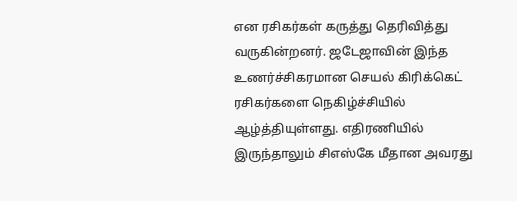என ரசிகர்கள் கருத்து தெரிவித்து வருகின்றனர். ஜடேஜாவின் இந்த உணர்ச்சிகரமான செயல் கிரிக்கெட் ரசிகர்களை நெகிழ்ச்சியில் ஆழ்த்தியுள்ளது. எதிரணியில் இருந்தாலும் சிஎஸ்கே மீதான அவரது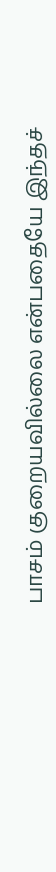பாசம் குறையவில்லை என்பதையே இந்தச்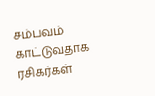சம்பவம் காட்டுவதாக ரசிகர்கள்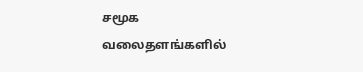சமூக வலைதளங்களில்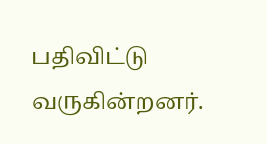பதிவிட்டு வருகின்றனர்.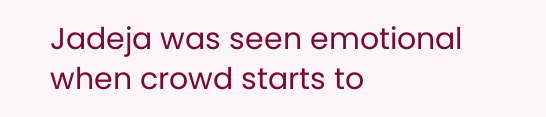Jadeja was seen emotional when crowd starts to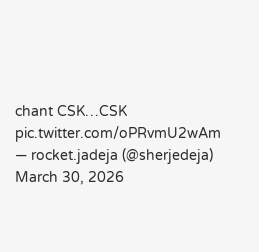chant CSK…CSK pic.twitter.com/oPRvmU2wAm
— rocket.jadeja (@sherjedeja) March 30, 2026